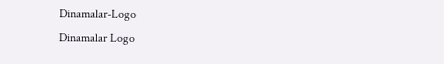Dinamalar-Logo
Dinamalar Logo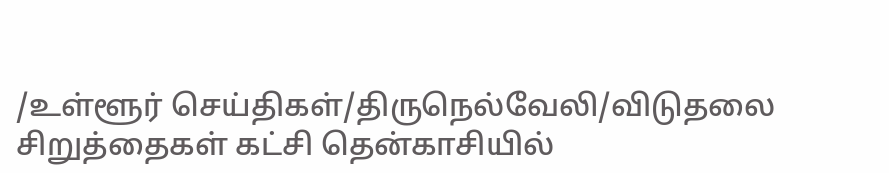/உள்ளூர் செய்திகள்/திருநெல்வேலி/விடுதலை சிறுத்தைகள் கட்சி தென்காசியில்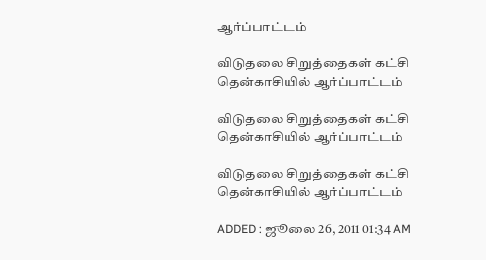ஆர்ப்பாட்டம்

விடுதலை சிறுத்தைகள் கட்சி தென்காசியில் ஆர்ப்பாட்டம்

விடுதலை சிறுத்தைகள் கட்சி தென்காசியில் ஆர்ப்பாட்டம்

விடுதலை சிறுத்தைகள் கட்சி தென்காசியில் ஆர்ப்பாட்டம்

ADDED : ஜூலை 26, 2011 01:34 AM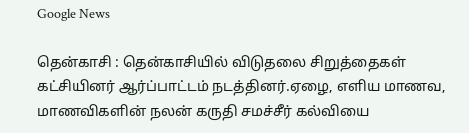Google News

தென்காசி : தென்காசியில் விடுதலை சிறுத்தைகள் கட்சியினர் ஆர்ப்பாட்டம் நடத்தினர்.ஏழை, எளிய மாணவ, மாணவிகளின் நலன் கருதி சமச்சீர் கல்வியை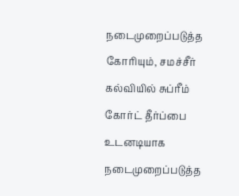நடைமுறைப்படுத்த கோரியும், சமச்சீர் கல்வியில் சுப்ரீம் கோர்ட் தீர்ப்பை உடனடியாக நடைமுறைப்படுத்த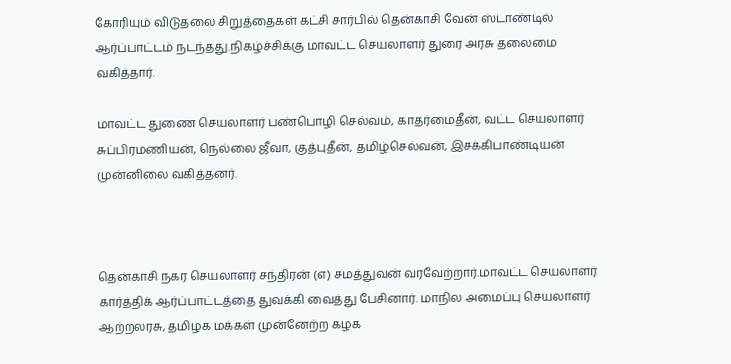கோரியும் விடுதலை சிறுத்தைகள் கட்சி சார்பில் தென்காசி வேன் ஸ்டாண்டில் ஆர்ப்பாட்டம் நடந்தது.நிகழ்ச்சிக்கு மாவட்ட செயலாளர் துரை அரசு தலைமை வகித்தார்.

மாவட்ட துணை செயலாளர் பண்பொழி செல்வம், காதர்மைதீன், வட்ட செயலாளர் சுப்பிரமணியன், நெல்லை ஜீவா, குத்புதீன், தமிழ்செல்வன், இசக்கிபாண்டியன் முன்னிலை வகித்தனர்.



தென்காசி நகர செயலாளர் சந்திரன் (எ) சமத்துவன் வரவேற்றார்.மாவட்ட செயலாளர் கார்த்திக் ஆர்ப்பாட்டத்தை துவக்கி வைத்து பேசினார். மாநில அமைப்பு செயலாளர் ஆற்றலரசு, தமிழக மக்கள் முன்னேற்ற கழக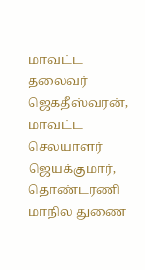மாவட்ட தலைவர் ஜெகதீஸ்வரன், மாவட்ட செலயாளர் ஜெயக்குமார், தொண்டரணி மாநில துணை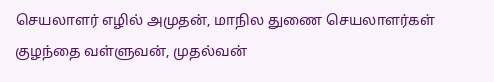செயலாளர் எழில் அமுதன், மாநில துணை செயலாளர்கள் குழந்தை வள்ளுவன், முதல்வன்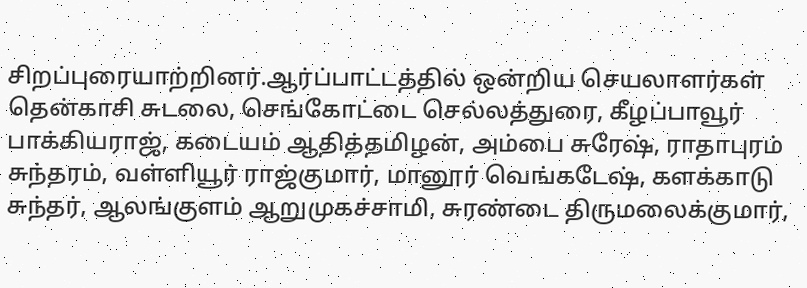சிறப்புரையாற்றினர்.ஆர்ப்பாட்டத்தில் ஒன்றிய செயலாளர்கள் தென்காசி சுடலை, செங்கோட்டை செல்லத்துரை, கீழப்பாவூர் பாக்கியராஜ், கடையம் ஆதித்தமிழன், அம்பை சுரேஷ், ராதாபுரம் சுந்தரம், வள்ளியூர் ராஜ்குமார், மானூர் வெங்கடேஷ், களக்காடு சுந்தர், ஆலங்குளம் ஆறுமுகச்சாமி, சுரண்டை திருமலைக்குமார்,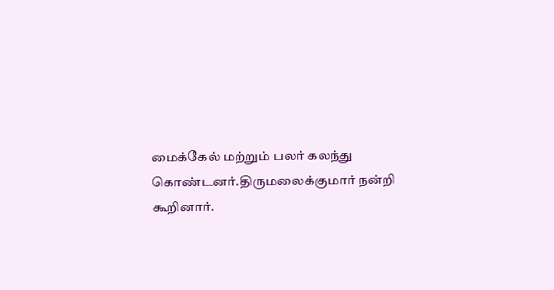மைக்கேல் மற்றும் பலர் கலந்து கொண்டனர்.திருமலைக்குமார் நன்றி கூறினார்.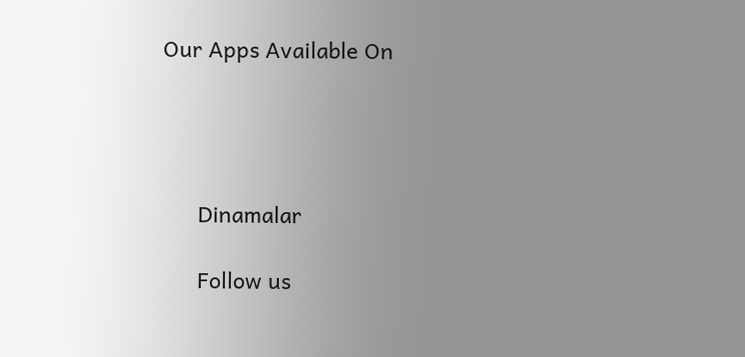Our Apps Available On




      Dinamalar

      Follow us